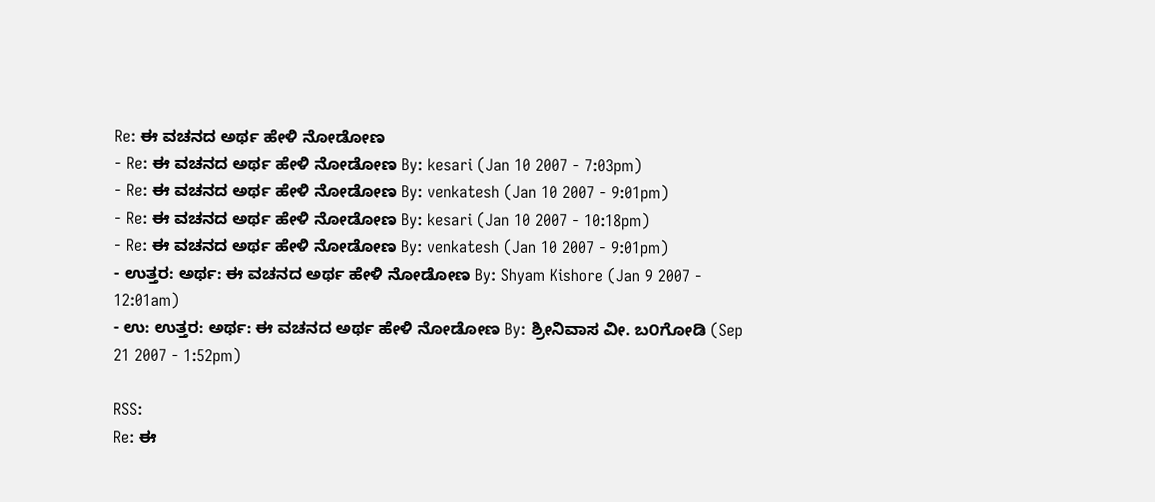Re: ಈ ವಚನದ ಅರ್ಥ ಹೇಳಿ ನೋಡೋಣ
- Re: ಈ ವಚನದ ಅರ್ಥ ಹೇಳಿ ನೋಡೋಣ By: kesari (Jan 10 2007 - 7:03pm)
- Re: ಈ ವಚನದ ಅರ್ಥ ಹೇಳಿ ನೋಡೋಣ By: venkatesh (Jan 10 2007 - 9:01pm)
- Re: ಈ ವಚನದ ಅರ್ಥ ಹೇಳಿ ನೋಡೋಣ By: kesari (Jan 10 2007 - 10:18pm)
- Re: ಈ ವಚನದ ಅರ್ಥ ಹೇಳಿ ನೋಡೋಣ By: venkatesh (Jan 10 2007 - 9:01pm)
- ಉತ್ತರ: ಅರ್ಥ: ಈ ವಚನದ ಅರ್ಥ ಹೇಳಿ ನೋಡೋಣ By: Shyam Kishore (Jan 9 2007 - 12:01am)
- ಉ: ಉತ್ತರ: ಅರ್ಥ: ಈ ವಚನದ ಅರ್ಥ ಹೇಳಿ ನೋಡೋಣ By: ಶ್ರೀನಿವಾಸ ವೀ. ಬ೦ಗೋಡಿ (Sep 21 2007 - 1:52pm)

RSS:
Re: ಈ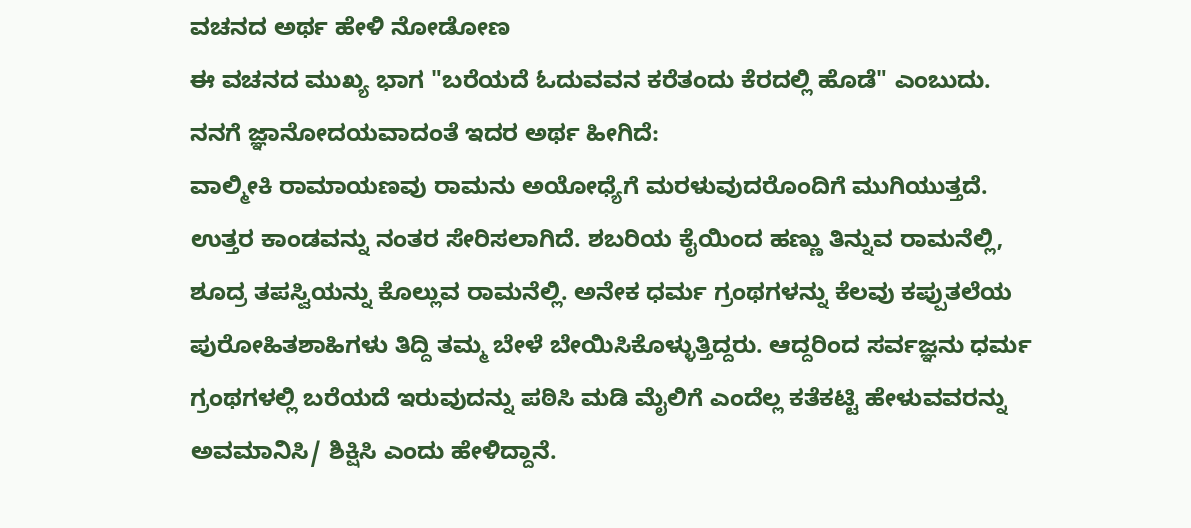ವಚನದ ಅರ್ಥ ಹೇಳಿ ನೋಡೋಣ
ಈ ವಚನದ ಮುಖ್ಯ ಭಾಗ "ಬರೆಯದೆ ಓದುವವನ ಕರೆತಂದು ಕೆರದಲ್ಲಿ ಹೊಡೆ" ಎಂಬುದು.
ನನಗೆ ಜ್ಞಾನೋದಯವಾದಂತೆ ಇದರ ಅರ್ಥ ಹೀಗಿದೆ:
ವಾಲ್ಮೀಕಿ ರಾಮಾಯಣವು ರಾಮನು ಅಯೋಧ್ಯೆಗೆ ಮರಳುವುದರೊಂದಿಗೆ ಮುಗಿಯುತ್ತದೆ. ಉತ್ತರ ಕಾಂಡವನ್ನು ನಂತರ ಸೇರಿಸಲಾಗಿದೆ. ಶಬರಿಯ ಕೈಯಿಂದ ಹಣ್ಣು ತಿನ್ನುವ ರಾಮನೆಲ್ಲಿ, ಶೂದ್ರ ತಪಸ್ವಿಯನ್ನು ಕೊಲ್ಲುವ ರಾಮನೆಲ್ಲಿ. ಅನೇಕ ಧರ್ಮ ಗ್ರಂಥಗಳನ್ನು ಕೆಲವು ಕಪ್ಪುತಲೆಯ ಪುರೋಹಿತಶಾಹಿಗಳು ತಿದ್ದಿ ತಮ್ಮ ಬೇಳೆ ಬೇಯಿಸಿಕೊಳ್ಳುತ್ತಿದ್ದರು. ಆದ್ದರಿಂದ ಸರ್ವಜ್ಞನು ಧರ್ಮ ಗ್ರಂಥಗಳಲ್ಲಿ ಬರೆಯದೆ ಇರುವುದನ್ನು ಪಠಿಸಿ ಮಡಿ ಮೈಲಿಗೆ ಎಂದೆಲ್ಲ ಕತೆಕಟ್ಟಿ ಹೇಳುವವರನ್ನು ಅವಮಾನಿಸಿ/ ಶಿಕ್ಷಿಸಿ ಎಂದು ಹೇಳಿದ್ದಾನೆ.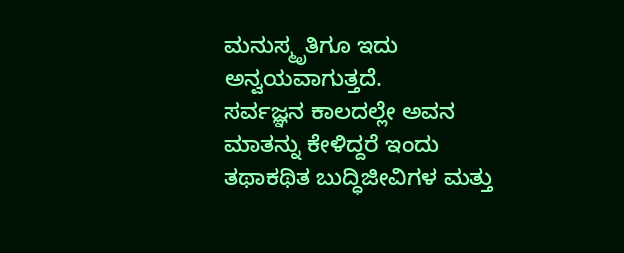ಮನುಸ್ಮೃತಿಗೂ ಇದು ಅನ್ವಯವಾಗುತ್ತದೆ.
ಸರ್ವಜ್ಞನ ಕಾಲದಲ್ಲೇ ಅವನ ಮಾತನ್ನು ಕೇಳಿದ್ದರೆ ಇಂದು ತಥಾಕಥಿತ ಬುದ್ಧಿಜೀವಿಗಳ ಮತ್ತು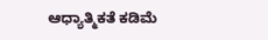ಆಧ್ಯಾತ್ಮಿಕತೆ ಕಡಿಮೆ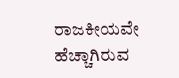ರಾಜಕೀಯವೇ ಹೆಚ್ಚಾಗಿರುವ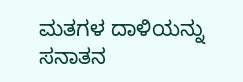ಮತಗಳ ದಾಳಿಯನ್ನು ಸನಾತನ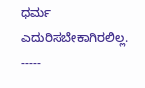ಧರ್ಮ ಎದುರಿಸಬೇಕಾಗಿರಲಿಲ್ಲ.
-----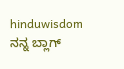hinduwisdom
ನನ್ನ ಬ್ಲಾಗ್